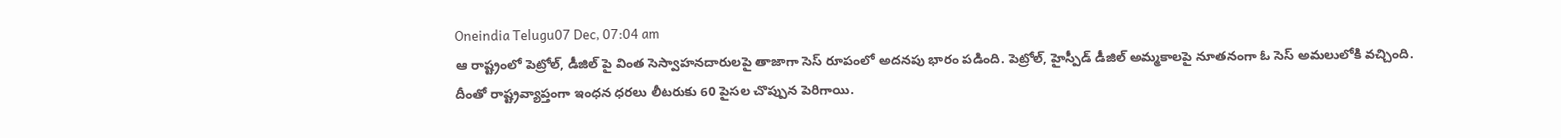Oneindia Telugu07 Dec, 07:04 am
ఆ రాష్ట్రంలో పెట్రోల్, డీజిల్ పై వింత సెస్వాహనదారులపై తాజాగా సెస్ రూపంలో అదనపు భారం పడింది. పెట్రోల్, హైస్పీడ్ డీజిల్ అమ్మకాలపై నూతనంగా ఓ సెస్ అమలులోకి వచ్చింది. దీంతో రాష్ట్రవ్యాప్తంగా ఇంధన ధరలు లీటరుకు 60 పైసల చొప్పున పెరిగాయి.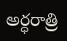అర్ధరాత్రి